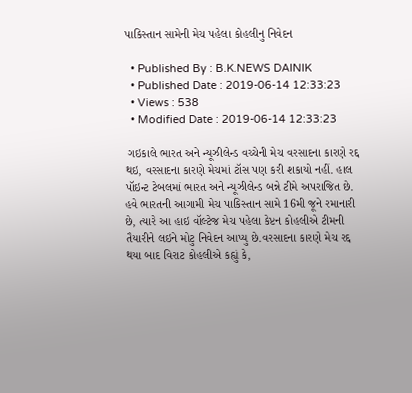પાકિસ્તાન સામેની મેચ પહેલા કોહલીનુ નિવેદન

  • Published By : B.K.NEWS DAINIK
  • Published Date : 2019-06-14 12:33:23
  • Views : 538
  • Modified Date : 2019-06-14 12:33:23

 ગઇકાલે ભારત અને ન્યૂઝીલેન્ડ વચ્ચેની મેચ વરસાદના કારણે રદ્દ થઇ, વરસાદના કારણે મેચમાં ટૉસ પણ કરી શકાયો નહીં. હાલ પૉઇન્ટ ટેબલમાં ભારત અને ન્યૂઝીલેન્ડ બન્ને ટીમે અપરાજિત છે. હવે ભારતની આગામી મેચ પાકિસ્તાન સામે 16મી જૂને રમાનારી છે, ત્યારે આ હાઇ વૉલ્ટેજ મેચ પહેલા કેપ્ટન કોહલીએ ટીમની તૈયારીને લઇને મોટુ નિવેદન આપ્યુ છે.વરસાદના કારણે મેચ રદ્દ થયા બાદ વિરાટ કોહલીએ કહ્યું કે,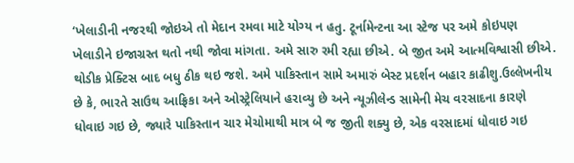‘ખેલાડીની નજરથી જોઇએ તો મેદાન રમવા માટે યોગ્ય ન હતુ. ટૂર્નામેન્ટના આ સ્ટેજ પર અમે કોઇપણ ખેલાડીને ઇજાગ્રસ્ત થતો નથી જોવા માંગતા. અમે સારુ રમી રહ્યા છીએ. બે જીત અમે આત્મવિશ્વાસી છીએ. થોડીક પ્રેક્ટિસ બાદ બધુ ઠીક થઇ જશે. અમે પાકિસ્તાન સામે અમારું બેસ્ટ પ્રદર્શન બહાર કાઢીશુ.ઉલ્લેખનીય છે કે, ભારતે સાઉથ આફ્રિકા અને ઓસ્ટ્રેલિયાને હરાવ્યુ છે અને ન્યૂઝીલેન્ડ સામેની મેચ વરસાદના કારણે ધોવાઇ ગઇ છે, જ્યારે પાકિસ્તાન ચાર મેચોમાથી માત્ર બે જ જીતી શક્યુ છે, એક વરસાદમાં ધોવાઇ ગઇ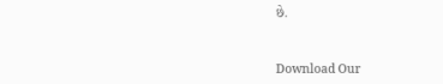છે.


Download Our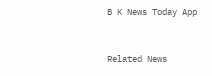B K News Today App



Related News